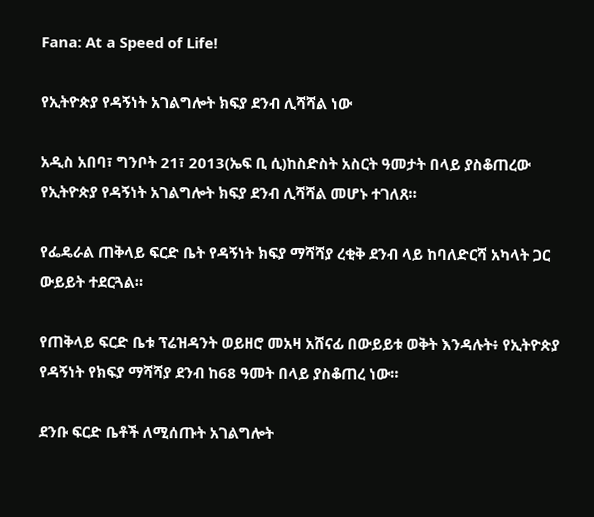Fana: At a Speed of Life!

የኢትዮጵያ የዳኝነት አገልግሎት ክፍያ ደንብ ሊሻሻል ነው

አዲስ አበባ፣ ግንቦት 21፣ 2013(ኤፍ ቢ ሲ)ከስድስት አስርት ዓመታት በላይ ያስቆጠረው የኢትዮጵያ የዳኝነት አገልግሎት ክፍያ ደንብ ሊሻሻል መሆኑ ተገለጸ።

የፌዴራል ጠቅላይ ፍርድ ቤት የዳኝነት ክፍያ ማሻሻያ ረቂቅ ደንብ ላይ ከባለድርሻ አካላት ጋር ውይይት ተደርጓል።

የጠቅላይ ፍርድ ቤቱ ፕሬዝዳንት ወይዘሮ መአዛ አሸናፊ በውይይቱ ወቅት እንዳሉት፥ የኢትዮጵያ የዳኝነት የክፍያ ማሻሻያ ደንብ ከ68 ዓመት በላይ ያስቆጠረ ነው።

ደንቡ ፍርድ ቤቶች ለሚሰጡት አገልግሎት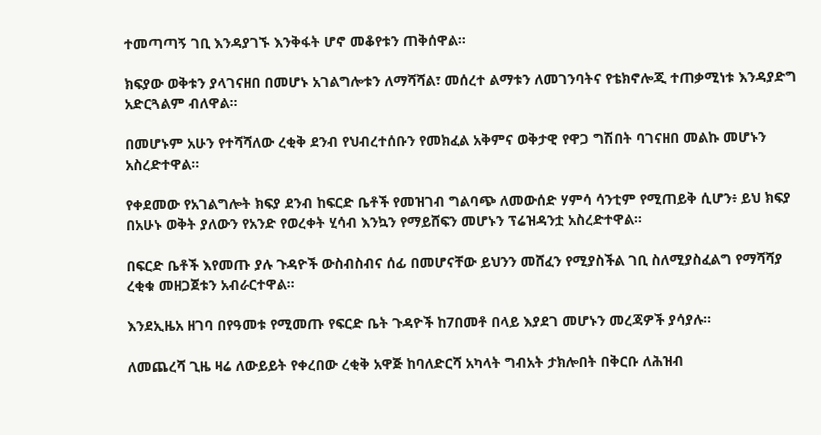ተመጣጣኝ ገቢ እንዳያገኙ እንቅፋት ሆኖ መቆየቱን ጠቅሰዋል።

ክፍያው ወቅቱን ያላገናዘበ በመሆኑ አገልግሎቱን ለማሻሻል፣ መሰረተ ልማቱን ለመገንባትና የቴክኖሎጂ ተጠቃሚነቱ እንዳያድግ አድርጓልም ብለዋል።

በመሆኑም አሁን የተሻሻለው ረቂቅ ደንብ የህብረተሰቡን የመክፈል አቅምና ወቅታዊ የዋጋ ግሽበት ባገናዘበ መልኩ መሆኑን አስረድተዋል።

የቀደመው የአገልግሎት ክፍያ ደንብ ከፍርድ ቤቶች የመዝገብ ግልባጭ ለመውሰድ ሃምሳ ሳንቲም የሚጠይቅ ሲሆን፥ ይህ ክፍያ በአሁኑ ወቅት ያለውን የአንድ የወረቀት ሂሳብ እንኳን የማይሸፍን መሆኑን ፕሬዝዳንቷ አስረድተዋል።

በፍርድ ቤቶች እየመጡ ያሉ ጉዳዮች ውስብስብና ሰፊ በመሆናቸው ይህንን መሸፈን የሚያስችል ገቢ ስለሚያስፈልግ የማሻሻያ ረቂቁ መዘጋጀቱን አብራርተዋል።

እንደኢዜአ ዘገባ በየዓመቱ የሚመጡ የፍርድ ቤት ጉዳዮች ከ7በመቶ በላይ እያደገ መሆኑን መረጃዎች ያሳያሉ።

ለመጨረሻ ጊዜ ዛሬ ለውይይት የቀረበው ረቂቅ አዋጅ ከባለድርሻ አካላት ግብአት ታክሎበት በቅርቡ ለሕዝብ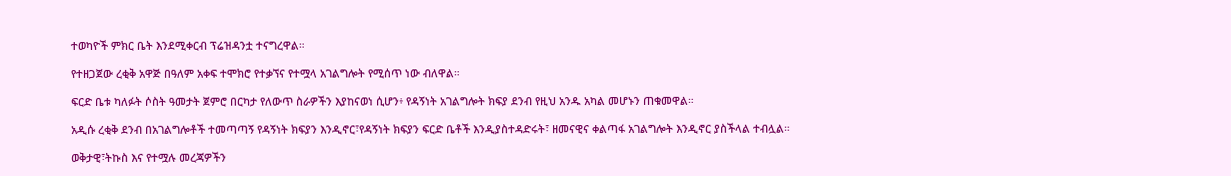ተወካዮች ምክር ቤት እንደሚቀርብ ፕሬዝዳንቷ ተናግረዋል።

የተዘጋጀው ረቂቅ አዋጅ በዓለም አቀፍ ተሞክሮ የተቃኘና የተሟላ አገልግሎት የሚሰጥ ነው ብለዋል።

ፍርድ ቤቱ ካለፉት ሶስት ዓመታት ጀምሮ በርካታ የለውጥ ስራዎችን እያከናወነ ሲሆን፥ የዳኝነት አገልግሎት ክፍያ ደንብ የዚህ አንዱ አካል መሆኑን ጠቁመዋል።

አዲሱ ረቂቅ ደንብ በአገልግሎቶች ተመጣጣኝ የዳኝነት ክፍያን እንዲኖር፣የዳኝነት ክፍያን ፍርድ ቤቶች እንዲያስተዳድሩት፣ ዘመናዊና ቀልጣፋ አገልግሎት እንዲኖር ያስችላል ተብሏል።

ወቅታዊ፣ትኩስ እና የተሟሉ መረጃዎችን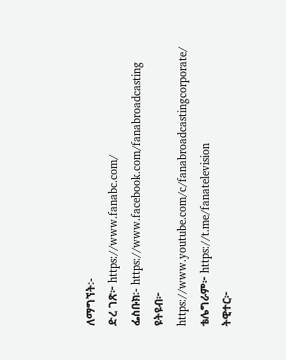ለማግኘት፡-
ድረ ገጽ፦ https://www.fanabc.com/
ፌስቡክ፡- https://www.facebook.com/fanabroadcasting
ዩትዩብ፦ https://www.youtube.com/c/fanabroadcastingcorporate/
ቴሌግራም፦ https://t.me/fanatelevision
ትዊተር፦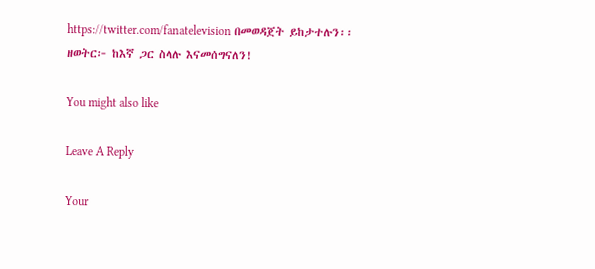https://twitter.com/fanatelevision በመወዳጀት ይከታተሉን፡፡
ዘወትር፦ ከእኛ ጋር ስላሉ እናመሰግናለን!

You might also like

Leave A Reply

Your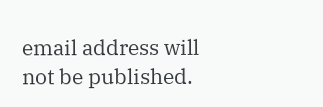email address will not be published.